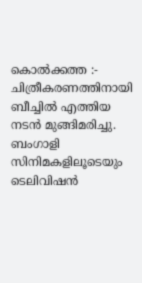കൊൽക്കത്ത :- ചിത്രീകരണത്തിനായി ബീച്ചിൽ എത്തിയ നടൻ മുങ്ങിമരിച്ചു. ബംഗാളി സിനിമകളിലൂടെയും ടെലിവിഷൻ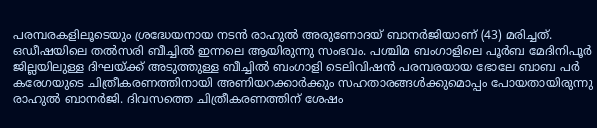പരമ്പരകളിലൂടെയും ശ്രദ്ധേയനായ നടൻ രാഹുൽ അരുണോദയ് ബാനർജിയാണ് (43) മരിച്ചത്. ഒഡീഷയിലെ തൽസരി ബീച്ചിൽ ഇന്നലെ ആയിരുന്നു സംഭവം. പശ്ചിമ ബംഗാളിലെ പൂർബ മേദിനിപൂർ ജില്ലയിലുള്ള ദിഘയ്ക്ക് അടുത്തുള്ള ബീച്ചിൽ ബംഗാളി ടെലിവിഷൻ പരമ്പരയായ ഭോലേ ബാബ പർ കരേഗയുടെ ചിത്രീകരണത്തിനായി അണിയറക്കാർക്കും സഹതാരങ്ങൾക്കുമൊപ്പം പോയതായിരുന്നു രാഹുൽ ബാനർജി. ദിവസത്തെ ചിത്രീകരണത്തിന് ശേഷം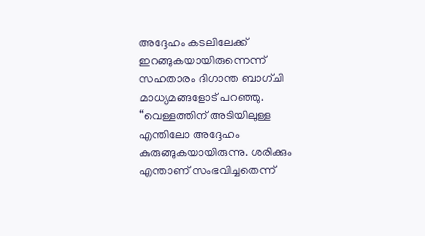അദ്ദേഹം കടലിലേക്ക് ഇറങ്ങുകയായിരുന്നെന്ന് സഹതാരം ദിഗാന്ത ബാഗ്ചി മാധ്യമങ്ങളോട് പറഞ്ഞു.
“വെള്ളത്തിന് അടിയിലുള്ള എന്തിലോ അദ്ദേഹം കുരുങ്ങുകയായിരുന്നു. ശരിക്കും എന്താണ് സംഭവിച്ചതെന്ന്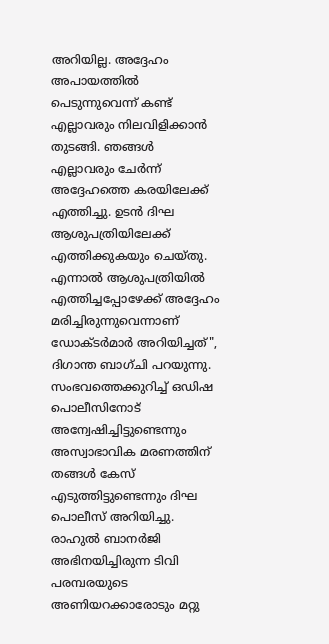അറിയില്ല. അദ്ദേഹം അപായത്തിൽ പെടുന്നുവെന്ന് കണ്ട് എല്ലാവരും നിലവിളിക്കാൻ തുടങ്ങി. ഞങ്ങൾ എല്ലാവരും ചേർന്ന് അദ്ദേഹത്തെ കരയിലേക്ക് എത്തിച്ചു. ഉടൻ ദിഘ ആശുപത്രിയിലേക്ക് എത്തിക്കുകയും ചെയ്തു. എന്നാൽ ആശുപത്രിയിൽ എത്തിച്ചപ്പോഴേക്ക് അദ്ദേഹം മരിച്ചിരുന്നുവെന്നാണ് ഡോക്ടർമാർ അറിയിച്ചത്", ദിഗാന്ത ബാഗ്ചി പറയുന്നു. സംഭവത്തെക്കുറിച്ച് ഒഡിഷ പൊലീസിനോട് അന്വേഷിച്ചിട്ടുണ്ടെന്നും അസ്വാഭാവിക മരണത്തിന് തങ്ങൾ കേസ് എടുത്തിട്ടുണ്ടെന്നും ദിഘ പൊലീസ് അറിയിച്ചു. രാഹുൽ ബാനർജി അഭിനയിച്ചിരുന്ന ടിവി പരമ്പരയുടെ അണിയറക്കാരോടും മറ്റു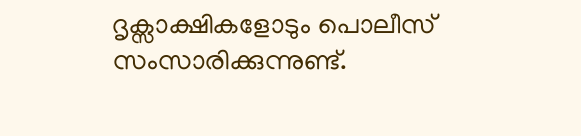ദൃക്സാക്ഷികളോടും പൊലീസ് സംസാരിക്കുന്നുണ്ട്.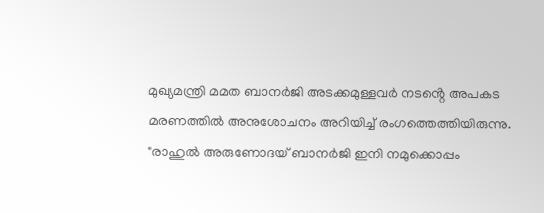മുഖ്യമന്ത്രി മമത ബാനർജി അടക്കമുള്ളവർ നടൻ്റെ അപകട മരണത്തിൽ അനുശോചനം അറിയിച്ച് രംഗത്തെത്തിയിരുന്നു. "രാഹുൽ അരുണോദയ് ബാനർജി ഇനി നമുക്കൊപ്പം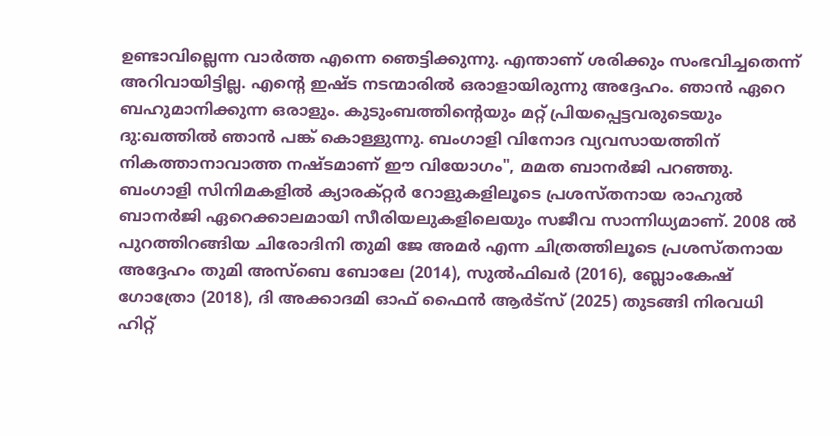ഉണ്ടാവില്ലെന്ന വാർത്ത എന്നെ ഞെട്ടിക്കുന്നു. എന്താണ് ശരിക്കും സംഭവിച്ചതെന്ന് അറിവായിട്ടില്ല. എന്റെ ഇഷ്ട നടന്മാരിൽ ഒരാളായിരുന്നു അദ്ദേഹം. ഞാൻ ഏറെ ബഹുമാനിക്കുന്ന ഒരാളും. കുടുംബത്തിന്റെയും മറ്റ് പ്രിയപ്പെട്ടവരുടെയും ദു:ഖത്തിൽ ഞാൻ പങ്ക് കൊള്ളുന്നു. ബംഗാളി വിനോദ വ്യവസായത്തിന് നികത്താനാവാത്ത നഷ്ടമാണ് ഈ വിയോഗം", മമത ബാനർജി പറഞ്ഞു.
ബംഗാളി സിനിമകളിൽ ക്യാരക്റ്റർ റോളുകളിലൂടെ പ്രശസ്തനായ രാഹുൽ ബാനർജി ഏറെക്കാലമായി സീരിയലുകളിലെയും സജീവ സാന്നിധ്യമാണ്. 2008 ൽ പുറത്തിറങ്ങിയ ചിരോദിനി തുമി ജേ അമർ എന്ന ചിത്രത്തിലൂടെ പ്രശസ്തനായ അദ്ദേഹം തുമി അസ്ബെ ബോലേ (2014), സുൽഫിഖർ (2016), ബ്ലോംകേഷ് ഗോത്രോ (2018), ദി അക്കാദമി ഓഫ് ഫൈൻ ആർട്സ് (2025) തുടങ്ങി നിരവധി ഹിറ്റ്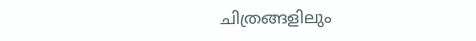ചിത്രങ്ങളിലും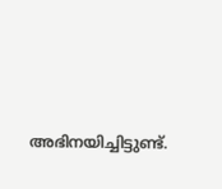അഭിനയിച്ചിട്ടുണ്ട്.